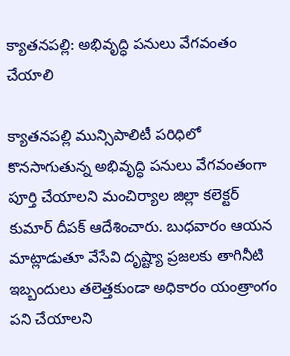క్యాతనపల్లి: అభివృద్ధి పనులు వేగవంతం చేయాలి

క్యాతనపల్లి మున్సిపాలిటీ పరిధిలో కొనసాగుతున్న అభివృద్ధి పనులు వేగవంతంగా పూర్తి చేయాలని మంచిర్యాల జిల్లా కలెక్టర్ కుమార్ దీపక్ ఆదేశించారు. బుధవారం ఆయన మాట్లాడుతూ వేసేవి దృష్ట్యా ప్రజలకు తాగినీటి ఇబ్బందులు తలెత్తకుండా అధికారం యంత్రాంగం పని చేయాలని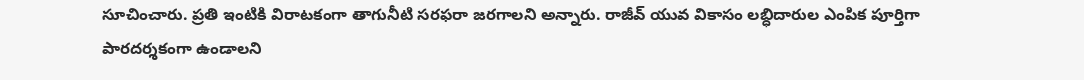సూచించారు. ప్రతి ఇంటికి విరాటకంగా తాగునీటి సరఫరా జరగాలని అన్నారు. రాజీవ్ యువ వికాసం లబ్ధిదారుల ఎంపిక పూర్తిగా పారదర్శకంగా ఉండాలని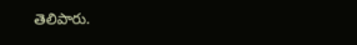తెలిపారు.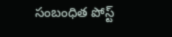సంబంధిత పోస్ట్